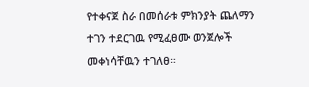የተቀናጀ ስራ በመሰራቱ ምክንያት ጨለማን ተገን ተደርገዉ የሚፈፀሙ ወንጀሎች መቀነሳቸዉን ተገለፀ።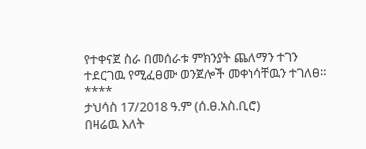የተቀናጀ ስራ በመሰራቱ ምክንያት ጨለማን ተገን ተደርገዉ የሚፈፀሙ ወንጀሎች መቀነሳቸዉን ተገለፀ።
****
ታህሳስ 17/2018 ዓ.ም (ሰ.ፀ.አስ.ቢሮ)
በዛሬዉ እለት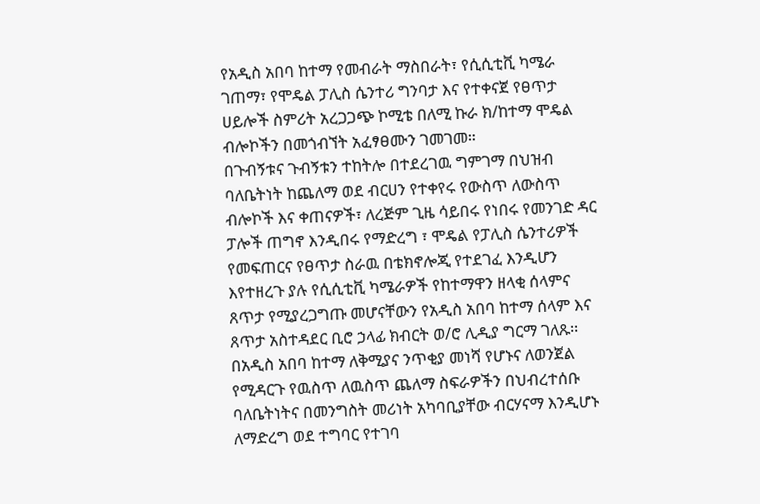የአዲስ አበባ ከተማ የመብራት ማስበራት፣ የሲሲቲቪ ካሜራ ገጠማ፣ የሞዴል ፓሊስ ሴንተሪ ግንባታ እና የተቀናጀ የፀጥታ ሀይሎች ስምሪት አረጋጋጭ ኮሚቴ በለሚ ኩራ ክ/ከተማ ሞዴል ብሎኮችን በመጎብኘት አፈፃፀሙን ገመገመ።
በጉብኝቱና ጉብኝቱን ተከትሎ በተደረገዉ ግምገማ በህዝብ ባለቤትነት ከጨለማ ወደ ብርሀን የተቀየሩ የውስጥ ለውስጥ ብሎኮች እና ቀጠናዎች፣ ለረጅም ጊዜ ሳይበሩ የነበሩ የመንገድ ዳር ፓሎች ጠግኖ እንዲበሩ የማድረግ ፣ ሞዴል የፓሊስ ሴንተሪዎች የመፍጠርና የፀጥታ ስራዉ በቴክኖሎጂ የተደገፈ እንዲሆን እየተዘረጉ ያሉ የሲሲቲቪ ካሜራዎች የከተማዋን ዘላቂ ሰላምና ጸጥታ የሚያረጋግጡ መሆናቸውን የአዲስ አበባ ከተማ ሰላም እና ጸጥታ አስተዳደር ቢሮ ኃላፊ ክብርት ወ/ሮ ሊዲያ ግርማ ገለጹ፡፡
በአዲስ አበባ ከተማ ለቅሚያና ንጥቂያ መነሻ የሆኑና ለወንጀል የሚዳርጉ የዉስጥ ለዉስጥ ጨለማ ስፍራዎችን በህብረተሰቡ ባለቤትነትና በመንግስት መሪነት አካባቢያቸው ብርሃናማ እንዲሆኑ ለማድረግ ወደ ተግባር የተገባ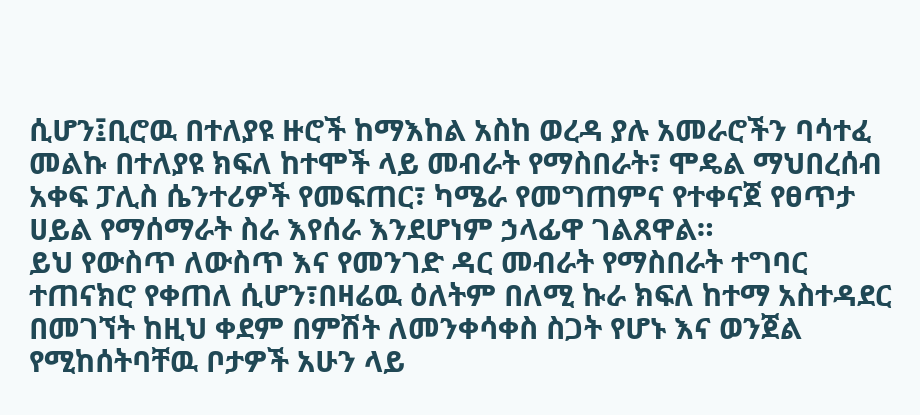ሲሆን፤ቢሮዉ በተለያዩ ዙሮች ከማእከል አስከ ወረዳ ያሉ አመራሮችን ባሳተፈ መልኩ በተለያዩ ክፍለ ከተሞች ላይ መብራት የማስበራት፣ ሞዴል ማህበረሰብ አቀፍ ፓሊስ ሴንተሪዎች የመፍጠር፣ ካሜራ የመግጠምና የተቀናጀ የፀጥታ ሀይል የማሰማራት ስራ እየሰራ እንደሆነም ኃላፊዋ ገልጸዋል።
ይህ የውስጥ ለውስጥ እና የመንገድ ዳር መብራት የማስበራት ተግባር ተጠናክሮ የቀጠለ ሲሆን፣በዛሬዉ ዕለትም በለሚ ኩራ ክፍለ ከተማ አስተዳደር በመገኘት ከዚህ ቀደም በምሽት ለመንቀሳቀስ ስጋት የሆኑ እና ወንጀል የሚከሰትባቸዉ ቦታዎች አሁን ላይ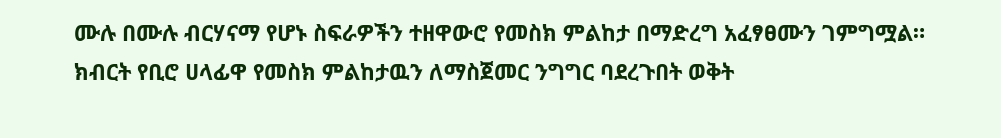ሙሉ በሙሉ ብርሃናማ የሆኑ ስፍራዎችን ተዘዋውሮ የመስክ ምልከታ በማድረግ አፈፃፀሙን ገምግሟል።
ክብርት የቢሮ ሀላፊዋ የመስክ ምልከታዉን ለማስጀመር ንግግር ባደረጉበት ወቅት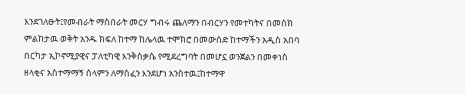እንደገለፁት፤የመብራት ማስበራት መርሃ ግብሩ ጨለማን በብርሃን የመተካትና በመስክ ምልከታዉ ወቅት አንዱ ክፍለ ከተማ ከሌላዉ ተሞክሮ በመውሰድ ከተማችን አዲስ አበባ በርካታ ኢኮኖሚያዊና ፓለቲካዊ እንቅስቃሴ የሚደረግባት በመሆኗ ወንጀልን በመቀነስ ዘላቂና አስተማማኝ ሰላምን ለማስፈን እንደሆነ አንስተዉ፤ከተማዋ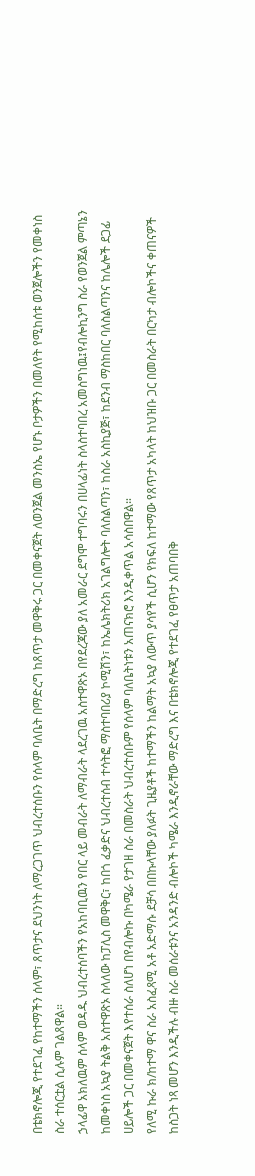በቴክኖሎጂ የተደገፈ የከተማችን ሰላም፣ ጸጥታና ደህንነት ለማረጋገጥ ህብረተሰቡን የሰላም ባለቤት በማድረግ ከጸጥታ መዋቅሩ ጋር በመቀናጀት ለወንጀል መንስኤ የሆኑ ቦታዎችን በመለየት የሚከሰቱ ወንጀሎችን የመቀነስ ስራ ተሰርቷል ሲሉም ገልጸዋል።
ኃላፊዋ አክለዉም ሰላም ወዳዱ ህብረተሰባችን የአከባቢዉን የበር ላይ መብራት ለማብራት ላደረገዉ አስተዋጽኦ በየደረጃው ያለ አመራር ደግሞ ተግባሩን በሀላፊነት ስላስተባበረ አመስግነዉ፤የብሎኪንግ ስራ የወንጀል ምጣኔን ከመቀነስ አኳያ ትልቅ አስተዋጽኦ ስላለው ከፓሊስ መዋቅር፣ ከበጎ ፈቃድና ህብረተሰብ ተሳትፎ ማስተባበሪያ ኮሚሽን፣ ከኤሌክትሪክ አገልግሎት ባለስልጣን፣ ከስራ አስኪያጅ፣ ከደንብ ማስከበር ባለስልጣንና ከሌሎች ደጋፊ ሀይሎች ጋር በመቀናጀት እየተሰራ ስለሆነ በየብሎኩ በካሜራ የታገዘ ስራ በመስራት ህብረተሰቡም የሰላም ባለቤትነቱን አጠናክሮ እንዲቀጥል አሳስበዋል።
የለሚ ኩራ ክ/ከተማ ዋና ስራ አስፈጻሚ አቶ አድማሱ ደቻሳ በበኩላቸው ያለፉት ጊዜያቶች ከተማችን ከልማት አኳያ ለውጥ ያሳየች ሲሆን የክፍለ ከተማው የጸጥታ አካላት ከህዝቡ ጋር በመስራት በርካታ ብሎኮችና ቀጠናዎች ከስጋት ነጻ መሆን እንዲችሉ ብዙ ስራ መሰራቱንና አንዳንድ ብሎኮች ካሜራ እንዲኖራቸው ማድረግ እና በቴክኖሎጂ የተደገፈ የፀጥታ አጠባበቅ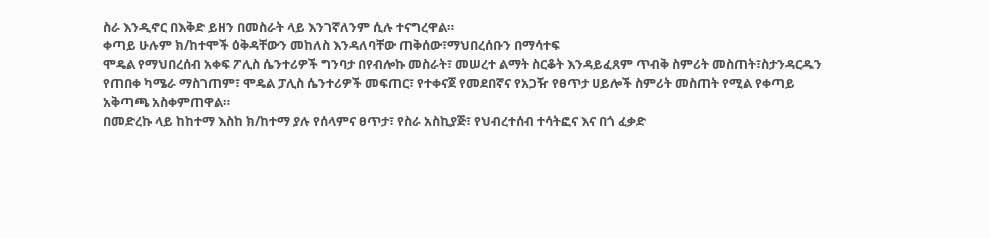ስራ እንዲኖር በእቅድ ይዘን በመስራት ላይ እንገኛለንም ሲሉ ተናግረዋል።
ቀጣይ ሁሉም ክ/ከተሞች ዕቅዳቸውን መከለስ እንዳለባቸው ጠቅሰው፣ማህበረሰቡን በማሳተፍ
ሞዴል የማህበረሰብ አቀፍ ፖሊስ ሴንተሪዎች ግንባታ በየብሎኩ መስራት፣ መሠረተ ልማት ስርቆት እንዳይፈጸም ጥብቅ ስምሪት መስጠት፣ስታንዳርዱን የጠበቀ ካሜራ ማስገጠም፣ ሞዴል ፓሊስ ሴንተሪዎች መፍጠር፣ የተቀናጀ የመደበኛና የአጋዥ የፀጥታ ሀይሎች ስምሪት መስጠት የሚል የቀጣይ አቅጣጫ አስቀምጠዋል።
በመድረኩ ላይ ከከተማ እስከ ክ/ከተማ ያሉ የሰላምና ፀጥታ፣ የስራ አስኪያጅ፣ የህብረተሰብ ተሳትፎና እና በጎ ፈቃድ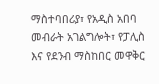ማስተባበሪያ፣ የአዲስ አበባ መብራት አገልግሎት፣ የፓሊስ እና የደንብ ማስከበር መዋቅር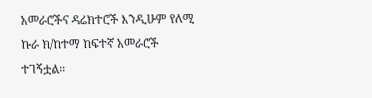አመራሮችና ዳሬክተሮች እንዲሁም የለሚ ኩራ ክ/ከተማ ከፍተኛ አመራሮች ተገኝቷል።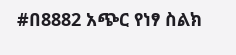#በ8882 አጭር የነፃ ስልክ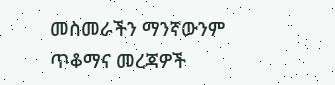መስመራችን ማንኛውንም ጥቆማና መረጃዎች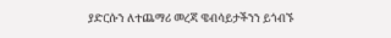ያድርሱን ለተጨማሪ መረጃ ዌብሳይታችንን ይጎብኙ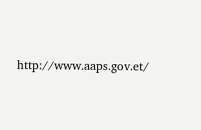http://www.aaps.gov.et/